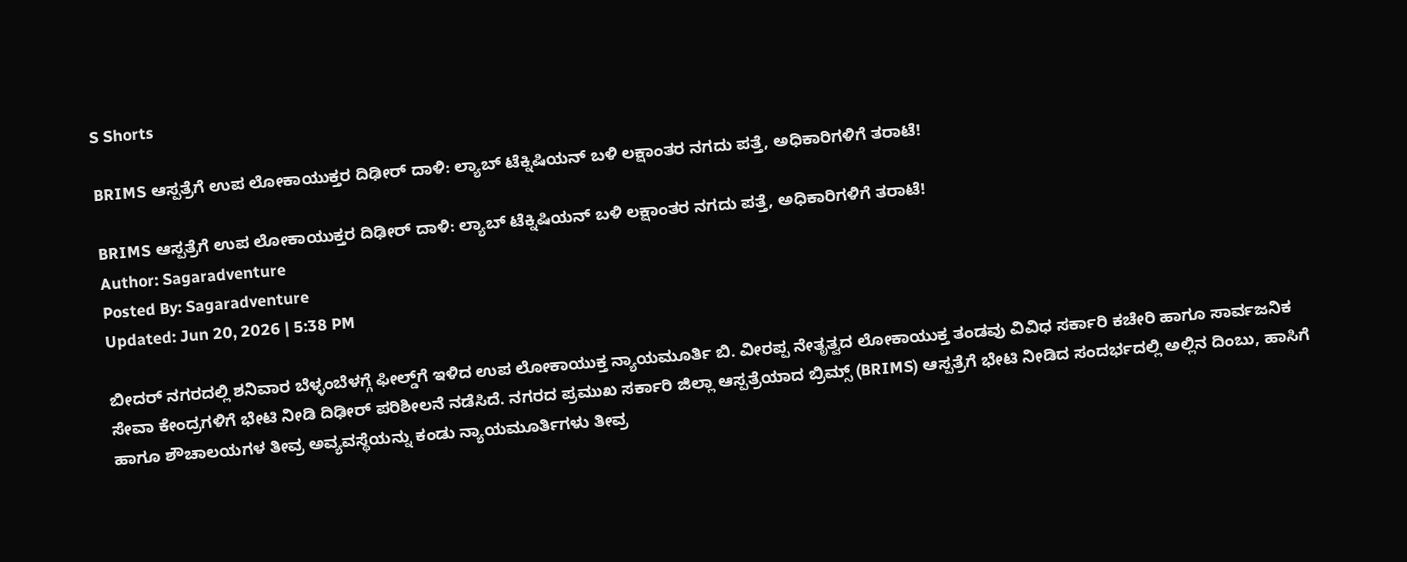S Shorts

BRIMS ಆಸ್ಪತ್ರೆಗೆ ಉಪ ಲೋಕಾಯುಕ್ತರ ದಿಢೀರ್ ದಾಳಿ: ಲ್ಯಾಬ್ ಟೆಕ್ನಿಷಿಯನ್ ಬಳಿ ಲಕ್ಷಾಂತರ ನಗದು ಪತ್ತೆ, ಅಧಿಕಾರಿಗಳಿಗೆ ತರಾಟೆ!

BRIMS ಆಸ್ಪತ್ರೆಗೆ ಉಪ ಲೋಕಾಯುಕ್ತರ ದಿಢೀರ್ ದಾಳಿ: ಲ್ಯಾಬ್ ಟೆಕ್ನಿಷಿಯನ್ ಬಳಿ ಲಕ್ಷಾಂತರ ನಗದು ಪತ್ತೆ, ಅಧಿಕಾರಿಗಳಿಗೆ ತರಾಟೆ!
Author: Sagaradventure
Posted By: Sagaradventure
Updated: Jun 20, 2026 | 5:38 PM

ಬೀದರ್ ನಗರದಲ್ಲಿ ಶನಿವಾರ ಬೆಳ್ಳಂಬೆಳಗ್ಗೆ ಫೀಲ್ಡ್‌ಗೆ ಇಳಿದ ಉಪ ಲೋಕಾಯುಕ್ತ ನ್ಯಾಯಮೂರ್ತಿ ಬಿ. ವೀರಪ್ಪ ನೇತೃತ್ವದ ಲೋಕಾಯುಕ್ತ ತಂಡವು ವಿವಿಧ ಸರ್ಕಾರಿ ಕಚೇರಿ ಹಾಗೂ ಸಾರ್ವಜನಿಕ ಸೇವಾ ಕೇಂದ್ರಗಳಿಗೆ ಭೇಟಿ ನೀಡಿ ದಿಢೀರ್ ಪರಿಶೀಲನೆ ನಡೆಸಿದೆ. ನಗರದ ಪ್ರಮುಖ ಸರ್ಕಾರಿ ಜಿಲ್ಲಾ ಆಸ್ಪತ್ರೆಯಾದ ಬ್ರಿಮ್ಸ್ (BRIMS) ಆಸ್ಪತ್ರೆಗೆ ಭೇಟಿ ನೀಡಿದ ಸಂದರ್ಭದಲ್ಲಿ ಅಲ್ಲಿನ ದಿಂಬು, ಹಾಸಿಗೆ ಹಾಗೂ ಶೌಚಾಲಯಗಳ ತೀವ್ರ ಅವ್ಯವಸ್ಥೆಯನ್ನು ಕಂಡು ನ್ಯಾಯಮೂರ್ತಿಗಳು ತೀವ್ರ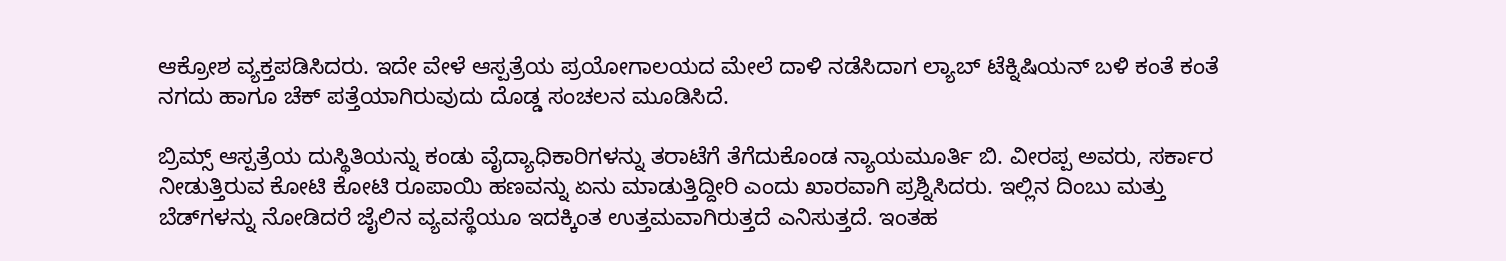ಆಕ್ರೋಶ ವ್ಯಕ್ತಪಡಿಸಿದರು. ಇದೇ ವೇಳೆ ಆಸ್ಪತ್ರೆಯ ಪ್ರಯೋಗಾಲಯದ ಮೇಲೆ ದಾಳಿ ನಡೆಸಿದಾಗ ಲ್ಯಾಬ್ ಟೆಕ್ನಿಷಿಯನ್ ಬಳಿ ಕಂತೆ ಕಂತೆ ನಗದು ಹಾಗೂ ಚೆಕ್ ಪತ್ತೆಯಾಗಿರುವುದು ದೊಡ್ಡ ಸಂಚಲನ ಮೂಡಿಸಿದೆ.

ಬ್ರಿಮ್ಸ್ ಆಸ್ಪತ್ರೆಯ ದುಸ್ಥಿತಿಯನ್ನು ಕಂಡು ವೈದ್ಯಾಧಿಕಾರಿಗಳನ್ನು ತರಾಟೆಗೆ ತೆಗೆದುಕೊಂಡ ನ್ಯಾಯಮೂರ್ತಿ ಬಿ. ವೀರಪ್ಪ ಅವರು, ಸರ್ಕಾರ ನೀಡುತ್ತಿರುವ ಕೋಟಿ ಕೋಟಿ ರೂಪಾಯಿ ಹಣವನ್ನು ಏನು ಮಾಡುತ್ತಿದ್ದೀರಿ ಎಂದು ಖಾರವಾಗಿ ಪ್ರಶ್ನಿಸಿದರು. ಇಲ್ಲಿನ ದಿಂಬು ಮತ್ತು ಬೆಡ್‌ಗಳನ್ನು ನೋಡಿದರೆ ಜೈಲಿನ ವ್ಯವಸ್ಥೆಯೂ ಇದಕ್ಕಿಂತ ಉತ್ತಮವಾಗಿರುತ್ತದೆ ಎನಿಸುತ್ತದೆ. ಇಂತಹ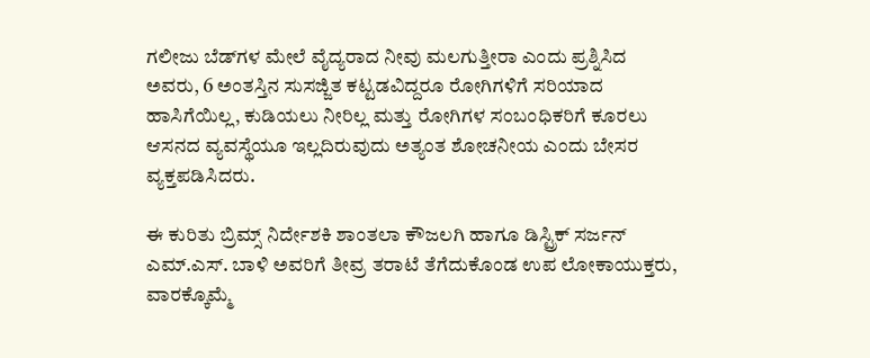ಗಲೀಜು ಬೆಡ್‌ಗಳ ಮೇಲೆ ವೈದ್ಯರಾದ ನೀವು ಮಲಗುತ್ತೀರಾ ಎಂದು ಪ್ರಶ್ನಿಸಿದ ಅವರು, 6 ಅಂತಸ್ತಿನ ಸುಸಜ್ಜಿತ ಕಟ್ಟಡವಿದ್ದರೂ ರೋಗಿಗಳಿಗೆ ಸರಿಯಾದ ಹಾಸಿಗೆಯಿಲ್ಲ, ಕುಡಿಯಲು ನೀರಿಲ್ಲ ಮತ್ತು ರೋಗಿಗಳ ಸಂಬಂಧಿಕರಿಗೆ ಕೂರಲು ಆಸನದ ವ್ಯವಸ್ಥೆಯೂ ಇಲ್ಲದಿರುವುದು ಅತ್ಯಂತ ಶೋಚನೀಯ ಎಂದು ಬೇಸರ ವ್ಯಕ್ತಪಡಿಸಿದರು.

ಈ ಕುರಿತು ಬ್ರಿಮ್ಸ್ ನಿರ್ದೇಶಕಿ ಶಾಂತಲಾ ಕೌಜಲಗಿ ಹಾಗೂ ಡಿಸ್ಟ್ರಿಕ್ ಸರ್ಜನ್ ಎಮ್.ಎಸ್. ಬಾಳಿ ಅವರಿಗೆ ತೀವ್ರ ತರಾಟೆ ತೆಗೆದುಕೊಂಡ ಉಪ ಲೋಕಾಯುಕ್ತರು, ವಾರಕ್ಕೊಮ್ಮೆ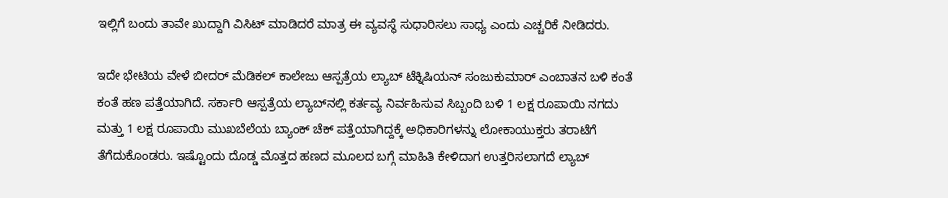ಇಲ್ಲಿಗೆ ಬಂದು ತಾವೇ ಖುದ್ದಾಗಿ ವಿಸಿಟ್ ಮಾಡಿದರೆ ಮಾತ್ರ ಈ ವ್ಯವಸ್ಥೆ ಸುಧಾರಿಸಲು ಸಾಧ್ಯ ಎಂದು ಎಚ್ಚರಿಕೆ ನೀಡಿದರು.

ಇದೇ ಭೇಟಿಯ ವೇಳೆ ಬೀದರ್ ಮೆಡಿಕಲ್ ಕಾಲೇಜು ಆಸ್ಪತ್ರೆಯ ಲ್ಯಾಬ್ ಟೆಕ್ನಿಷಿಯನ್ ಸಂಜುಕುಮಾರ್ ಎಂಬಾತನ ಬಳಿ ಕಂತೆ ಕಂತೆ ಹಣ ಪತ್ತೆಯಾಗಿದೆ. ಸರ್ಕಾರಿ ಆಸ್ಪತ್ರೆಯ ಲ್ಯಾಬ್‌ನಲ್ಲಿ ಕರ್ತವ್ಯ ನಿರ್ವಹಿಸುವ ಸಿಬ್ಬಂದಿ ಬಳಿ 1 ಲಕ್ಷ ರೂಪಾಯಿ ನಗದು ಮತ್ತು 1 ಲಕ್ಷ ರೂಪಾಯಿ ಮುಖಬೆಲೆಯ ಬ್ಯಾಂಕ್ ಚೆಕ್ ಪತ್ತೆಯಾಗಿದ್ದಕ್ಕೆ ಅಧಿಕಾರಿಗಳನ್ನು ಲೋಕಾಯುಕ್ತರು ತರಾಟೆಗೆ ತೆಗೆದುಕೊಂಡರು. ಇಷ್ಟೊಂದು ದೊಡ್ಡ ಮೊತ್ತದ ಹಣದ ಮೂಲದ ಬಗ್ಗೆ ಮಾಹಿತಿ ಕೇಳಿದಾಗ ಉತ್ತರಿಸಲಾಗದೆ ಲ್ಯಾಬ್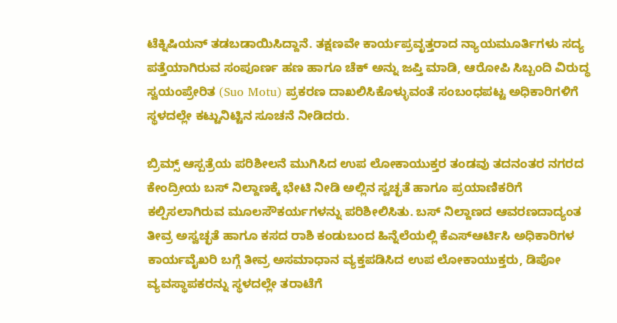ಟೆಕ್ನಿಷಿಯನ್ ತಡಬಡಾಯಿಸಿದ್ದಾನೆ. ತಕ್ಷಣವೇ ಕಾರ್ಯಪ್ರವೃತ್ತರಾದ ನ್ಯಾಯಮೂರ್ತಿಗಳು ಸದ್ಯ ಪತ್ತೆಯಾಗಿರುವ ಸಂಪೂರ್ಣ ಹಣ ಹಾಗೂ ಚೆಕ್ ಅನ್ನು ಜಪ್ತಿ ಮಾಡಿ, ಆರೋಪಿ ಸಿಬ್ಬಂದಿ ವಿರುದ್ಧ ಸ್ವಯಂಪ್ರೇರಿತ (Suo Motu) ಪ್ರಕರಣ ದಾಖಲಿಸಿಕೊಳ್ಳುವಂತೆ ಸಂಬಂಧಪಟ್ಟ ಅಧಿಕಾರಿಗಳಿಗೆ ಸ್ಥಳದಲ್ಲೇ ಕಟ್ಟುನಿಟ್ಟಿನ ಸೂಚನೆ ನೀಡಿದರು.

ಬ್ರಿಮ್ಸ್ ಆಸ್ಪತ್ರೆಯ ಪರಿಶೀಲನೆ ಮುಗಿಸಿದ ಉಪ ಲೋಕಾಯುಕ್ತರ ತಂಡವು ತದನಂತರ ನಗರದ ಕೇಂದ್ರೀಯ ಬಸ್ ನಿಲ್ದಾಣಕ್ಕೆ ಭೇಟಿ ನೀಡಿ ಅಲ್ಲಿನ ಸ್ವಚ್ಛತೆ ಹಾಗೂ ಪ್ರಯಾಣಿಕರಿಗೆ ಕಲ್ಪಿಸಲಾಗಿರುವ ಮೂಲಸೌಕರ್ಯಗಳನ್ನು ಪರಿಶೀಲಿಸಿತು. ಬಸ್ ನಿಲ್ದಾಣದ ಆವರಣದಾದ್ಯಂತ ತೀವ್ರ ಅಸ್ವಚ್ಛತೆ ಹಾಗೂ ಕಸದ ರಾಶಿ ಕಂಡುಬಂದ ಹಿನ್ನೆಲೆಯಲ್ಲಿ ಕೆಎಸ್ಆರ್ಟಿಸಿ ಅಧಿಕಾರಿಗಳ ಕಾರ್ಯವೈಖರಿ ಬಗ್ಗೆ ತೀವ್ರ ಅಸಮಾಧಾನ ವ್ಯಕ್ತಪಡಿಸಿದ ಉಪ ಲೋಕಾಯುಕ್ತರು, ಡಿಪೋ ವ್ಯವಸ್ಥಾಪಕರನ್ನು ಸ್ಥಳದಲ್ಲೇ ತರಾಟೆಗೆ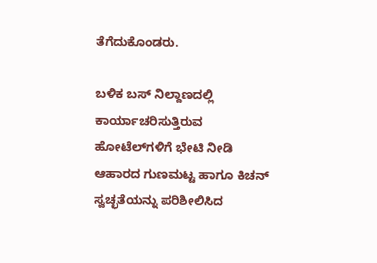ತೆಗೆದುಕೊಂಡರು.

ಬಳಿಕ ಬಸ್ ನಿಲ್ದಾಣದಲ್ಲಿ ಕಾರ್ಯಾಚರಿಸುತ್ತಿರುವ ಹೋಟೆಲ್‌ಗಳಿಗೆ ಭೇಟಿ ನೀಡಿ ಆಹಾರದ ಗುಣಮಟ್ಟ ಹಾಗೂ ಕಿಚನ್ ಸ್ವಚ್ಛತೆಯನ್ನು ಪರಿಶೀಲಿಸಿದ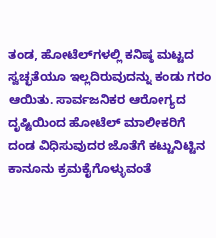ತಂಡ, ಹೋಟೆಲ್‌ಗಳಲ್ಲಿ ಕನಿಷ್ಠ ಮಟ್ಟದ ಸ್ವಚ್ಛತೆಯೂ ಇಲ್ಲದಿರುವುದನ್ನು ಕಂಡು ಗರಂ ಆಯಿತು. ಸಾರ್ವಜನಿಕರ ಆರೋಗ್ಯದ ದೃಷ್ಟಿಯಿಂದ ಹೋಟೆಲ್ ಮಾಲೀಕರಿಗೆ ದಂಡ ವಿಧಿಸುವುದರ ಜೊತೆಗೆ ಕಟ್ಟುನಿಟ್ಟಿನ ಕಾನೂನು ಕ್ರಮಕೈಗೊಳ್ಳುವಂತೆ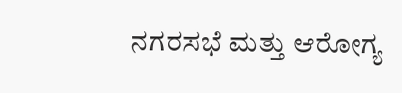ನಗರಸಭೆ ಮತ್ತು ಆರೋಗ್ಯ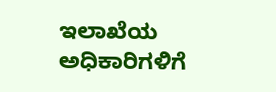ಇಲಾಖೆಯ ಅಧಿಕಾರಿಗಳಿಗೆ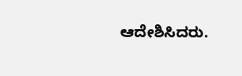ಆದೇಶಿಸಿದರು.